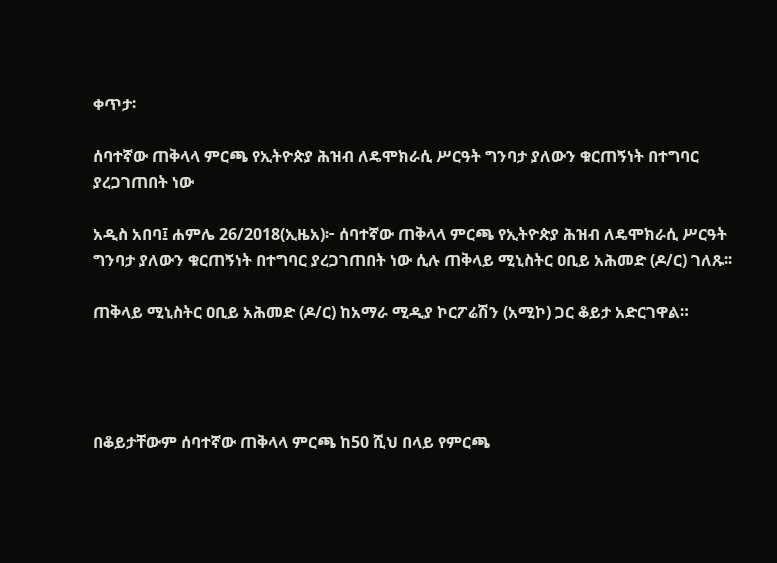ቀጥታ፡

ሰባተኛው ጠቅላላ ምርጫ የኢትዮጵያ ሕዝብ ለዴሞክራሲ ሥርዓት ግንባታ ያለውን ቁርጠኝነት በተግባር ያረጋገጠበት ነው

አዲስ አበባ፤ ሐምሌ 26/2018(ኢዜአ)፦ ሰባተኛው ጠቅላላ ምርጫ የኢትዮጵያ ሕዝብ ለዴሞክራሲ ሥርዓት ግንባታ ያለውን ቁርጠኝነት በተግባር ያረጋገጠበት ነው ሲሉ ጠቅላይ ሚኒስትር ዐቢይ አሕመድ (ዶ/ር) ገለጹ፡፡

ጠቅላይ ሚኒስትር ዐቢይ አሕመድ (ዶ/ር) ከአማራ ሚዲያ ኮርፖሬሽን (አሚኮ) ጋር ቆይታ አድርገዋል።




በቆይታቸውም ሰባተኛው ጠቅላላ ምርጫ ከ50 ሺህ በላይ የምርጫ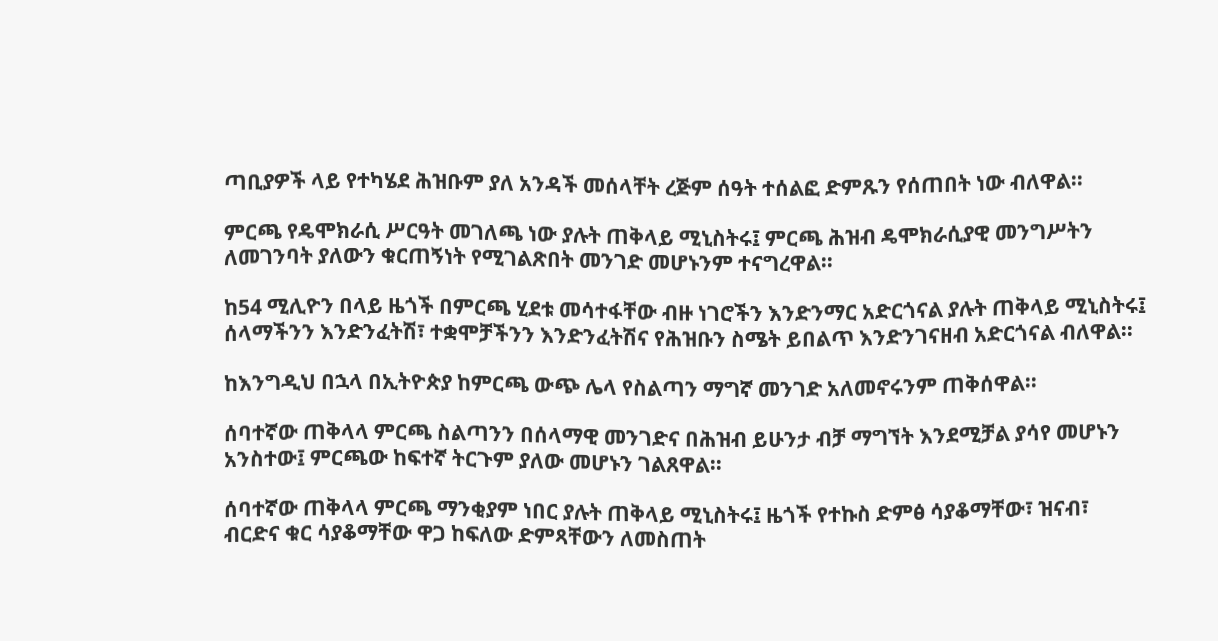ጣቢያዎች ላይ የተካሄደ ሕዝቡም ያለ አንዳች መሰላቸት ረጅም ሰዓት ተሰልፎ ድምጹን የሰጠበት ነው ብለዋል፡፡

ምርጫ የዴሞክራሲ ሥርዓት መገለጫ ነው ያሉት ጠቅላይ ሚኒስትሩ፤ ምርጫ ሕዝብ ዴሞክራሲያዊ መንግሥትን ለመገንባት ያለውን ቁርጠኝነት የሚገልጽበት መንገድ መሆኑንም ተናግረዋል፡፡

ከ54 ሚሊዮን በላይ ዜጎች በምርጫ ሂደቱ መሳተፋቸው ብዙ ነገሮችን እንድንማር አድርጎናል ያሉት ጠቅላይ ሚኒስትሩ፤ ሰላማችንን እንድንፈትሽ፣ ተቋሞቻችንን እንድንፈትሽና የሕዝቡን ስሜት ይበልጥ እንድንገናዘብ አድርጎናል ብለዋል፡፡

ከእንግዲህ በኋላ በኢትዮጵያ ከምርጫ ውጭ ሌላ የስልጣን ማግኛ መንገድ አለመኖሩንም ጠቅሰዋል፡፡

ሰባተኛው ጠቅላላ ምርጫ ስልጣንን በሰላማዊ መንገድና በሕዝብ ይሁንታ ብቻ ማግኘት እንደሚቻል ያሳየ መሆኑን አንስተው፤ ምርጫው ከፍተኛ ትርጉም ያለው መሆኑን ገልጸዋል፡፡

ሰባተኛው ጠቅላላ ምርጫ ማንቂያም ነበር ያሉት ጠቅላይ ሚኒስትሩ፤ ዜጎች የተኩስ ድምፅ ሳያቆማቸው፣ ዝናብ፣ ብርድና ቁር ሳያቆማቸው ዋጋ ከፍለው ድምጻቸውን ለመስጠት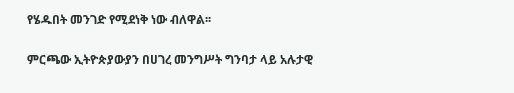የሄዱበት መንገድ የሚደነቅ ነው ብለዋል፡፡

ምርጫው ኢትዮጵያውያን በሀገረ መንግሥት ግንባታ ላይ አሉታዊ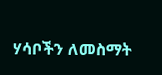ሃሳቦችን ለመስማት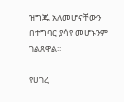ዝግጁ አለመሆናቸውን በተግባር ያሳየ መሆኑንም ገልጸዋል፡፡

የሀገረ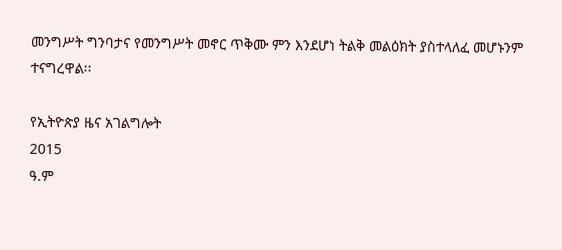መንግሥት ግንባታና የመንግሥት መኖር ጥቅሙ ምን እንደሆነ ትልቅ መልዕክት ያስተላለፈ መሆኑንም ተናግረዋል፡፡

የኢትዮጵያ ዜና አገልግሎት
2015
ዓ.ም